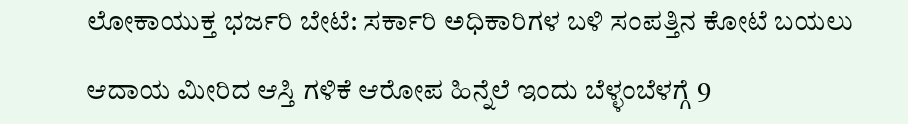ಲೋಕಾಯುಕ್ತ ಭರ್ಜರಿ ಬೇಟೆ: ಸರ್ಕಾರಿ ಅಧಿಕಾರಿಗಳ ಬಳಿ ಸಂಪತ್ತಿನ ಕೋಟೆ ಬಯಲು

ಆದಾಯ ಮೀರಿದ ಆಸ್ತಿ ಗಳಿಕೆ ಆರೋಪ ಹಿನ್ನೆಲೆ ಇಂದು ಬೆಳ್ಳಂಬೆಳಗ್ಗೆ 9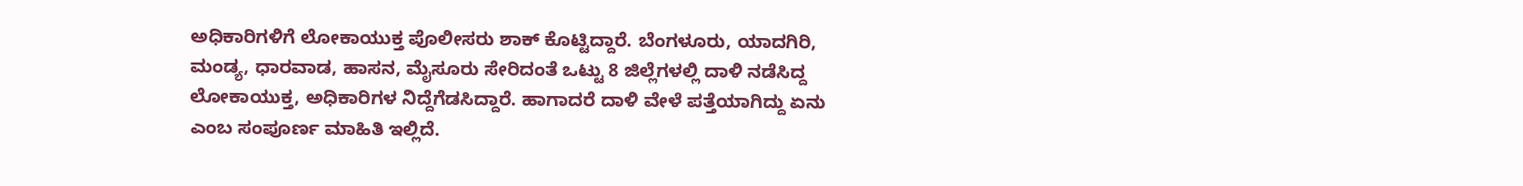ಅಧಿಕಾರಿಗಳಿಗೆ ಲೋಕಾಯುಕ್ತ ಪೊಲೀಸರು ಶಾಕ್ ಕೊಟ್ಟಿದ್ದಾರೆ. ಬೆಂಗಳೂರು, ಯಾದಗಿರಿ, ಮಂಡ್ಯ, ಧಾರವಾಡ, ಹಾಸನ, ಮೈಸೂರು ಸೇರಿದಂತೆ ಒಟ್ಟು 8 ಜಿಲ್ಲೆಗಳಲ್ಲಿ ದಾಳಿ ನಡೆಸಿದ್ದ ಲೋಕಾಯುಕ್ತ, ಅಧಿಕಾರಿಗಳ ನಿದ್ದೆಗೆಡಸಿದ್ದಾರೆ. ಹಾಗಾದರೆ ದಾಳಿ ವೇಳೆ ಪತ್ತೆಯಾಗಿದ್ದು ಏನು ಎಂಬ ಸಂಪೂರ್ಣ ಮಾಹಿತಿ ಇಲ್ಲಿದೆ.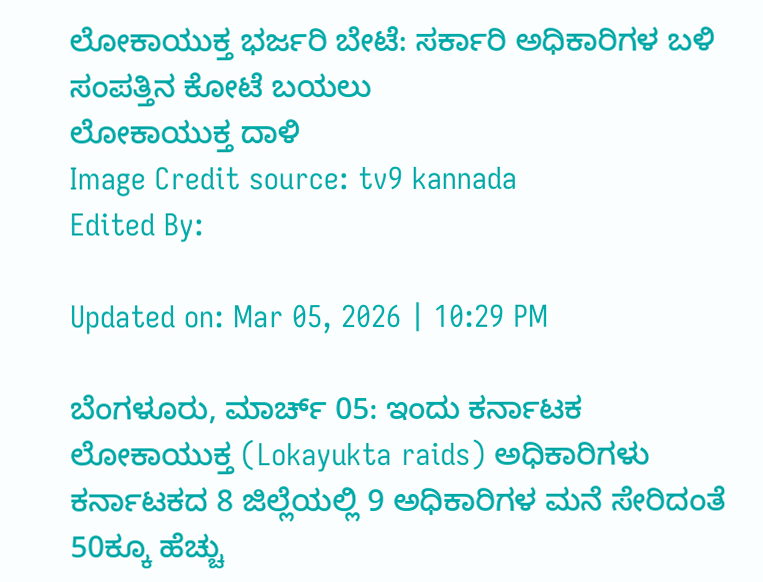ಲೋಕಾಯುಕ್ತ ಭರ್ಜರಿ ಬೇಟೆ: ಸರ್ಕಾರಿ ಅಧಿಕಾರಿಗಳ ಬಳಿ ಸಂಪತ್ತಿನ ಕೋಟೆ ಬಯಲು
ಲೋಕಾಯುಕ್ತ ದಾಳಿ
Image Credit source: tv9 kannada
Edited By:

Updated on: Mar 05, 2026 | 10:29 PM

ಬೆಂಗಳೂರು, ಮಾರ್ಚ್ 05: ಇಂದು ಕರ್ನಾಟಕ ಲೋಕಾಯುಕ್ತ (Lokayukta raids) ಅಧಿಕಾರಿಗಳು ಕರ್ನಾಟಕದ 8 ಜಿಲ್ಲೆಯಲ್ಲಿ 9 ಅಧಿಕಾರಿಗಳ ಮನೆ ಸೇರಿದಂತೆ 50ಕ್ಕೂ ಹೆಚ್ಚು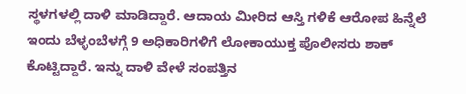ಸ್ಥಳಗಳಲ್ಲಿ ದಾಳಿ ಮಾಡಿದ್ದಾರೆ. ಆದಾಯ ಮೀರಿದ ಆಸ್ತಿ ಗಳಿಕೆ ಆರೋಪ ಹಿನ್ನೆಲೆ ಇಂದು ಬೆಳ್ಳಂಬೆಳಗ್ಗೆ 9 ಅಧಿಕಾರಿಗಳಿಗೆ ಲೋಕಾಯುಕ್ತ ಪೊಲೀಸರು ಶಾಕ್ ಕೊಟ್ಟಿದ್ದಾರೆ. ಇನ್ನು ದಾಳಿ ವೇಳೆ ಸಂಪತ್ತಿನ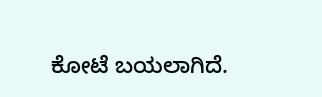ಕೋಟೆ ಬಯಲಾಗಿದೆ.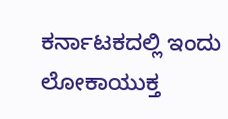ಕರ್ನಾಟಕದಲ್ಲಿ ಇಂದು ಲೋಕಾಯುಕ್ತ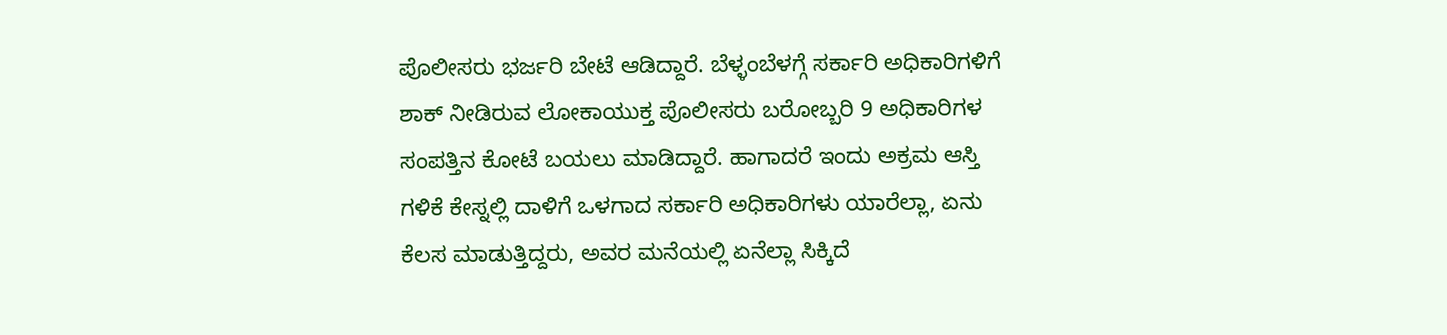ಪೊಲೀಸರು ಭರ್ಜರಿ ಬೇಟೆ ಆಡಿದ್ದಾರೆ. ಬೆಳ್ಳಂಬೆಳಗ್ಗೆ ಸರ್ಕಾರಿ ಅಧಿಕಾರಿಗಳಿಗೆ ಶಾಕ್ ನೀಡಿರುವ ಲೋಕಾಯುಕ್ತ ಪೊಲೀಸರು ಬರೋಬ್ಬರಿ 9 ಅಧಿಕಾರಿಗಳ ಸಂಪತ್ತಿನ ಕೋಟೆ ಬಯಲು ಮಾಡಿದ್ದಾರೆ. ಹಾಗಾದರೆ ಇಂದು ಅಕ್ರಮ ಆಸ್ತಿ ಗಳಿಕೆ ಕೇಸ್ನಲ್ಲಿ ದಾಳಿಗೆ ಒಳಗಾದ ಸರ್ಕಾರಿ ಅಧಿಕಾರಿಗಳು ಯಾರೆಲ್ಲಾ, ಏನು ಕೆಲಸ ಮಾಡುತ್ತಿದ್ದರು, ಅವರ ಮನೆಯಲ್ಲಿ ಏನೆಲ್ಲಾ ಸಿಕ್ಕಿದೆ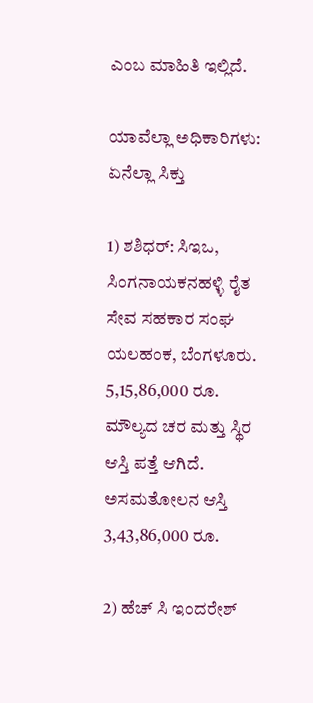ಎಂಬ ಮಾಹಿತಿ ಇಲ್ಲಿದೆ.

ಯಾವೆಲ್ಲಾ ಅಧಿಕಾರಿಗಳು: ಏನೆಲ್ಲಾ ಸಿಕ್ತು

1) ಶಶಿಧರ್: ಸಿಇಒ, ಸಿಂಗನಾಯಕನಹಳ್ಳಿ ರೈತ ಸೇವ ಸಹಕಾರ ಸಂಘ ಯಲಹಂಕ, ಬೆಂಗಳೂರು.  5,15,86,000 ರೂ. ಮೌಲ್ಯದ ಚರ ಮತ್ತು ಸ್ಥಿರ ಆಸ್ತಿ ಪತ್ತೆ ಆಗಿದೆ. ಅಸಮತೋಲನ ಆಸ್ತಿ 3,43,86,000 ರೂ.

2) ಹೆಚ್ ಸಿ ಇಂದರೇಶ್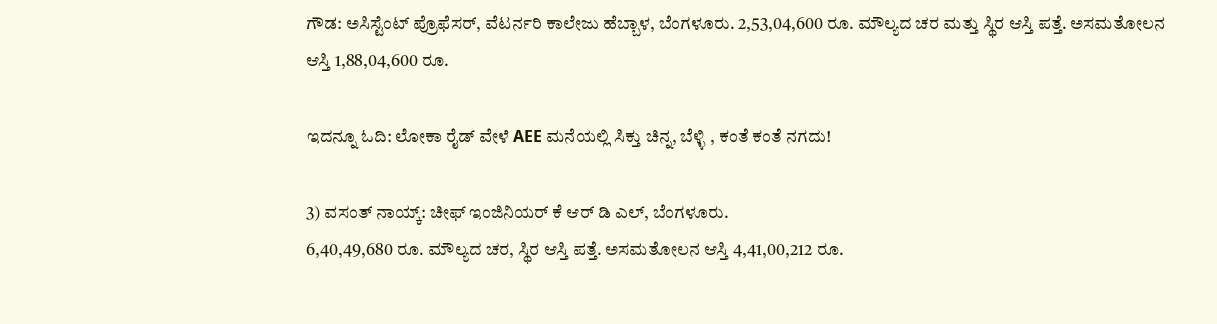ಗೌಡ: ಅಸಿಸ್ಟೆಂಟ್ ಪ್ರೊಫೆಸರ್, ವೆಟರ್ನರಿ ಕಾಲೇಜು ಹೆಬ್ಬಾಳ, ಬೆಂಗಳೂರು. 2,53,04,600 ರೂ. ಮೌಲ್ಯದ ಚರ ಮತ್ತು ಸ್ಥಿರ ಆಸ್ತಿ ಪತ್ತೆ. ಅಸಮತೋಲನ ಆಸ್ತಿ 1,88,04,600 ರೂ.

ಇದನ್ನೂ ಓದಿ: ಲೋಕಾ ರೈಡ್ ವೇಳೆ AEE ಮನೆಯಲ್ಲಿ ಸಿಕ್ತು ಚಿನ್ನ, ಬೆಳ್ಳಿ , ಕಂತೆ ಕಂತೆ ನಗದು!

3) ವಸಂತ್ ನಾಯ್ಕ್: ಚೀಫ್ ಇಂಜಿನಿಯರ್ ಕೆ ಆರ್ ಡಿ ಎಲ್, ಬೆಂಗಳೂರು.
6,40,49,680 ರೂ. ಮೌಲ್ಯದ ಚರ, ಸ್ಥಿರ ಆಸ್ತಿ ಪತ್ತೆ. ಅಸಮತೋಲನ ಆಸ್ತಿ 4,41,00,212 ರೂ.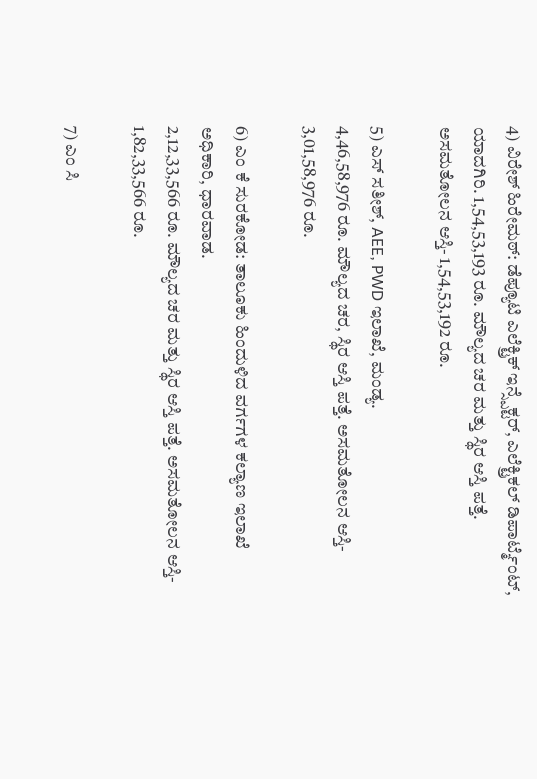4) ವಿರೇಶ್ ಹಿರೇಮಠ್: ಡೆಪ್ಯೂಟಿ ಎಲೆಕ್ಟ್ರಿಕ್ ಇನ್ಸ್ಪೆಕ್ಟರ್, ಎಲೆಕ್ಟ್ರಿಕಲ್ ಡಿಪಾರ್ಟ್ಮೆಂಟ್, ಯಾದಗಿರಿ. 1,54,53,193 ರೂ. ಮೌಲ್ಯದ ಚರ ಮತ್ತು ಸ್ಥಿರ ಆಸ್ತಿ ಪತ್ತೆ. ಅಸಮತೋಲನ ಆಸ್ತಿ- 1,54,53,192 ರೂ.

5) ಎಸ್ ಸತೀಶ್, AEE, PWD ಇಲಾಖೆ, ಮಂಡ್ಯ.
4,46,58,976 ರೂ. ಮೌಲ್ಯದ ಚರ, ಸ್ಥಿರ ಆಸ್ತಿ ಪತ್ತೆ. ಅಸಮತೋಲನ ಆಸ್ತಿ- 3,01,58,976 ರೂ.

6) ಎಂ ಕೆ ಸುರಕೋಡ: ತಾಲೂಕು ಹಿಂದುಳಿದ ವರ್ಗಗಳ ಕಲ್ಯಾಣ ಇಲಾಖೆ ಅಧಿಕಾರಿ, ಧಾರವಾಡ.
2,12,33,566 ರೂ. ಮೌಲ್ಯದ ಚರ ಮತ್ತು ಸ್ಥಿರ ಆಸ್ತಿ ಪತ್ತೆ. ಅಸಮತೋಲನ ಆಸ್ತಿ- 1,82,33,566 ರೂ.

7) ಎಂ ಸಿ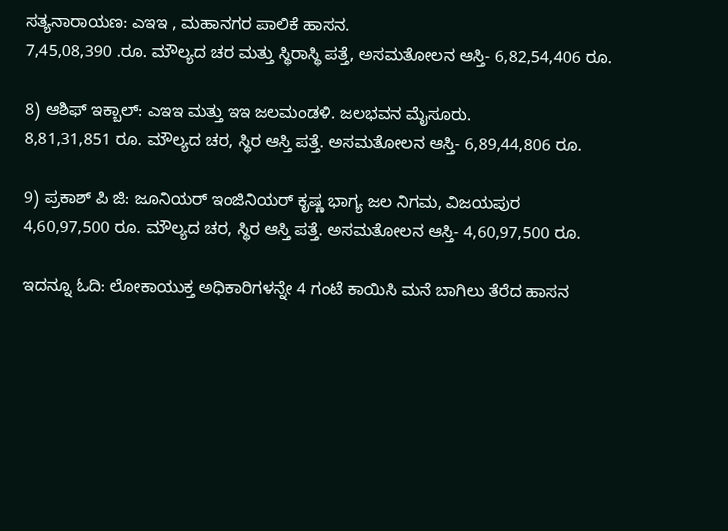ಸತ್ಯನಾರಾಯಣ: ಎಇಇ , ಮಹಾನಗರ ಪಾಲಿಕೆ ಹಾಸನ.
7,45,08,390 .ರೂ. ಮೌಲ್ಯದ ಚರ ಮತ್ತು ಸ್ಥಿರಾಸ್ಥಿ ಪತ್ತೆ, ಅಸಮತೋಲನ ಆಸ್ತಿ- 6,82,54,406 ರೂ.

8) ಆಶಿಫ್ ಇಕ್ಬಾಲ್: ಎಇಇ ಮತ್ತು ಇಇ ಜಲಮಂಡಳಿ. ಜಲಭವನ ಮೈಸೂರು.
8,81,31,851 ರೂ. ಮೌಲ್ಯದ ಚರ, ಸ್ಥಿರ ಆಸ್ತಿ ಪತ್ತೆ. ಅಸಮತೋಲನ ಆಸ್ತಿ- 6,89,44,806 ರೂ.

9) ಪ್ರಕಾಶ್ ಪಿ ಜಿ: ಜೂನಿಯರ್ ಇಂಜಿನಿಯರ್ ಕೃಷ್ಣ ಭಾಗ್ಯ ಜಲ ನಿಗಮ, ವಿಜಯಪುರ
4,60,97,500 ರೂ. ಮೌಲ್ಯದ ಚರ, ಸ್ಥಿರ ಆಸ್ತಿ ಪತ್ತೆ. ಅಸಮತೋಲನ ಆಸ್ತಿ- 4,60,97,500 ರೂ.

ಇದನ್ನೂ ಓದಿ: ಲೋಕಾಯುಕ್ತ ಅಧಿಕಾರಿಗಳನ್ನೇ 4 ಗಂಟೆ ಕಾಯಿಸಿ ಮನೆ ಬಾಗಿಲು ತೆರೆದ ಹಾಸನ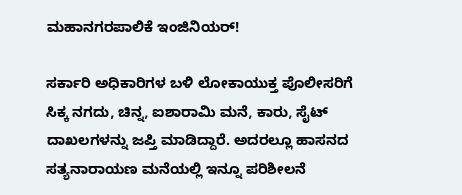ಮಹಾನಗರಪಾಲಿಕೆ ಇಂಜಿನಿಯರ್!

ಸರ್ಕಾರಿ ಅಧಿಕಾರಿಗಳ ಬಳಿ ಲೋಕಾಯುಕ್ತ ಪೊಲೀಸರಿಗೆ ಸಿಕ್ಕ ನಗದು, ಚಿನ್ನ, ಐಶಾರಾಮಿ ಮನೆ, ಕಾರು, ಸೈಟ್ ದಾಖಲಗಳನ್ನು ಜಪ್ತಿ ಮಾಡಿದ್ದಾರೆ. ಅದರಲ್ಲೂ ಹಾಸನದ ಸತ್ಯನಾರಾಯಣ ಮನೆಯಲ್ಲಿ ಇನ್ನೂ ಪರಿಶೀಲನೆ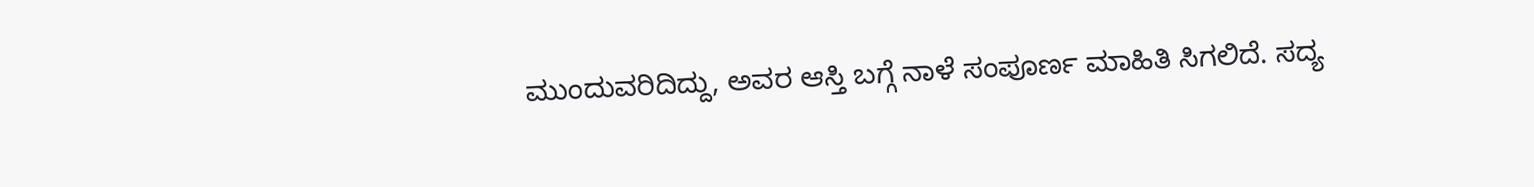ಮುಂದುವರಿದಿದ್ದು, ಅವರ ಆಸ್ತಿ ಬಗ್ಗೆ ನಾಳೆ ಸಂಪೂರ್ಣ ಮಾಹಿತಿ ಸಿಗಲಿದೆ. ಸದ್ಯ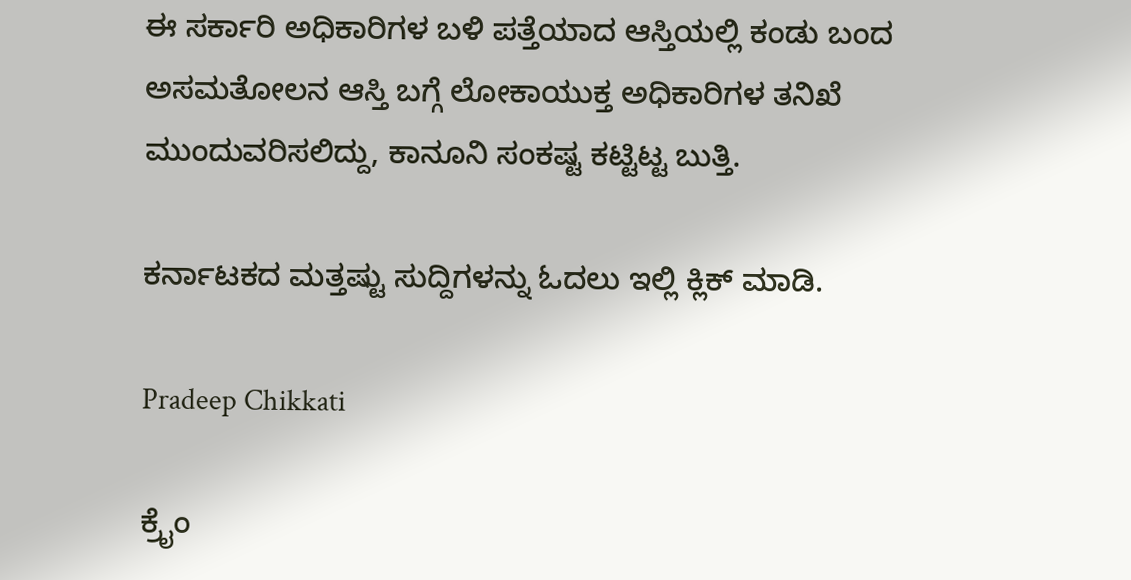ಈ ಸರ್ಕಾರಿ ಅಧಿಕಾರಿಗಳ ಬಳಿ ಪತ್ತೆಯಾದ ಆಸ್ತಿಯಲ್ಲಿ ಕಂಡು ಬಂದ ಅಸಮತೋಲನ ಆಸ್ತಿ ಬಗ್ಗೆ ಲೋಕಾಯುಕ್ತ ಅಧಿಕಾರಿಗಳ ತನಿಖೆ ಮುಂದುವರಿಸಲಿದ್ದು, ಕಾನೂನಿ ಸಂಕಷ್ಟ ಕಟ್ಟಿಟ್ಟ ಬುತ್ತಿ.

ಕರ್ನಾಟಕದ ಮತ್ತಷ್ಟು ಸುದ್ದಿಗಳನ್ನು ಓದಲು ಇಲ್ಲಿ ಕ್ಲಿಕ್ ಮಾಡಿ.

Pradeep Chikkati

ಕ್ರೈಂ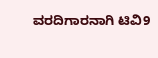ವರದಿಗಾರನಾಗಿ ಟಿವಿ9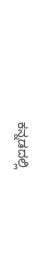ಕನ್ನಡದಲ್ಲಿ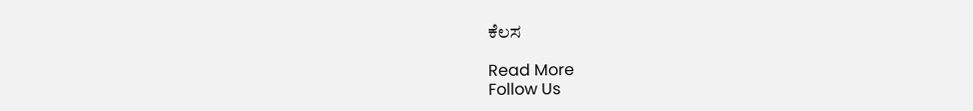ಕೆಲಸ

Read More
Follow Us